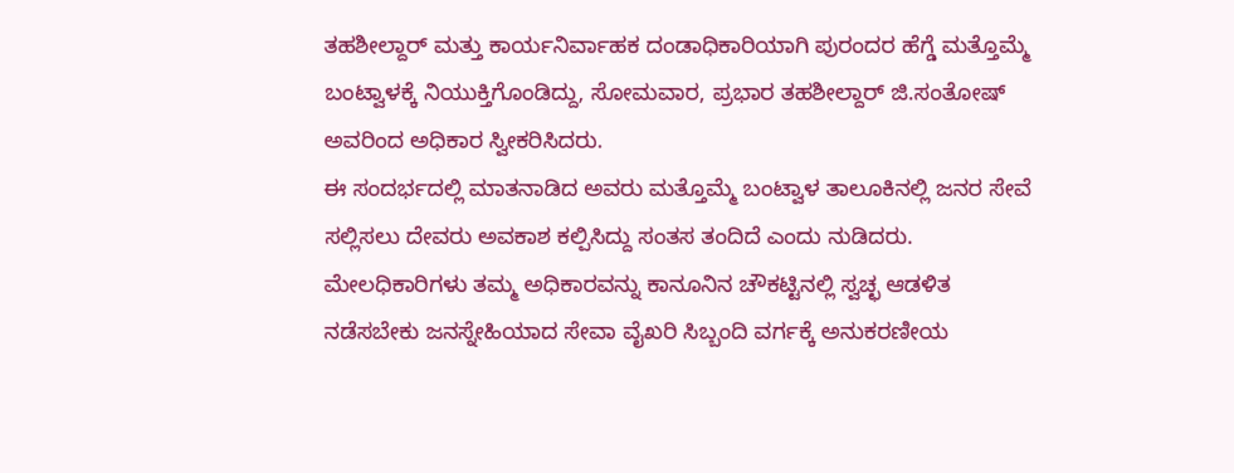ತಹಶೀಲ್ದಾರ್ ಮತ್ತು ಕಾರ್ಯನಿರ್ವಾಹಕ ದಂಡಾಧಿಕಾರಿಯಾಗಿ ಪುರಂದರ ಹೆಗ್ಡೆ ಮತ್ತೊಮ್ಮೆ ಬಂಟ್ವಾಳಕ್ಕೆ ನಿಯುಕ್ತಿಗೊಂಡಿದ್ದು, ಸೋಮವಾರ, ಪ್ರಭಾರ ತಹಶೀಲ್ದಾರ್ ಜಿ.ಸಂತೋಷ್ ಅವರಿಂದ ಅಧಿಕಾರ ಸ್ವೀಕರಿಸಿದರು.
ಈ ಸಂದರ್ಭದಲ್ಲಿ ಮಾತನಾಡಿದ ಅವರು ಮತ್ತೊಮ್ಮೆ ಬಂಟ್ವಾಳ ತಾಲೂಕಿನಲ್ಲಿ ಜನರ ಸೇವೆ ಸಲ್ಲಿಸಲು ದೇವರು ಅವಕಾಶ ಕಲ್ಪಿಸಿದ್ದು ಸಂತಸ ತಂದಿದೆ ಎಂದು ನುಡಿದರು.
ಮೇಲಧಿಕಾರಿಗಳು ತಮ್ಮ ಅಧಿಕಾರವನ್ನು ಕಾನೂನಿನ ಚೌಕಟ್ಟಿನಲ್ಲಿ ಸ್ವಚ್ಛ ಆಡಳಿತ ನಡೆಸಬೇಕು ಜನಸ್ನೇಹಿಯಾದ ಸೇವಾ ವೈಖರಿ ಸಿಬ್ಬಂದಿ ವರ್ಗಕ್ಕೆ ಅನುಕರಣೀಯ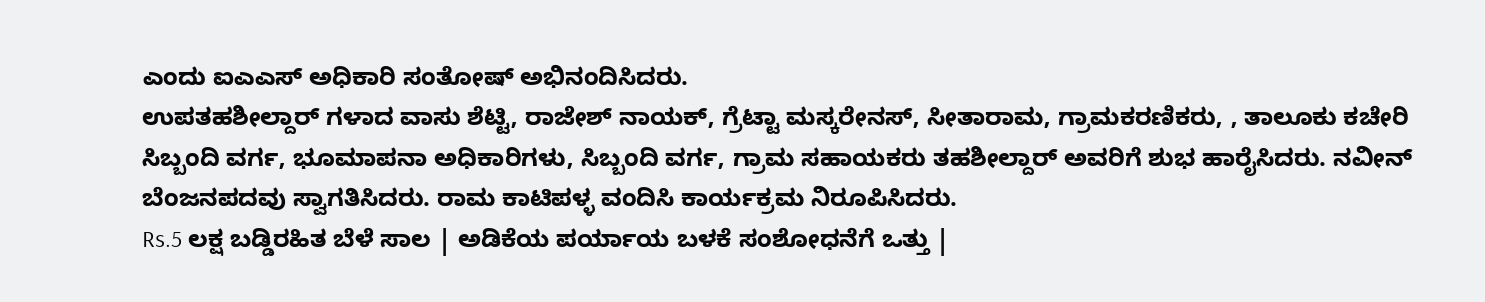ಎಂದು ಐಎಎಸ್ ಅಧಿಕಾರಿ ಸಂತೋಷ್ ಅಭಿನಂದಿಸಿದರು.
ಉಪತಹಶೀಲ್ದಾರ್ ಗಳಾದ ವಾಸು ಶೆಟ್ಟಿ, ರಾಜೇಶ್ ನಾಯಕ್, ಗ್ರೆಟ್ಟಾ ಮಸ್ಕರೇನಸ್, ಸೀತಾರಾಮ, ಗ್ರಾಮಕರಣಿಕರು, , ತಾಲೂಕು ಕಚೇರಿ ಸಿಬ್ಬಂದಿ ವರ್ಗ, ಭೂಮಾಪನಾ ಅಧಿಕಾರಿಗಳು, ಸಿಬ್ಬಂದಿ ವರ್ಗ, ಗ್ರಾಮ ಸಹಾಯಕರು ತಹಶೀಲ್ದಾರ್ ಅವರಿಗೆ ಶುಭ ಹಾರೈಸಿದರು. ನವೀನ್ ಬೆಂಜನಪದವು ಸ್ವಾಗತಿಸಿದರು. ರಾಮ ಕಾಟಿಪಳ್ಳ ವಂದಿಸಿ ಕಾರ್ಯಕ್ರಮ ನಿರೂಪಿಸಿದರು.
Rs.5 ಲಕ್ಷ ಬಡ್ಡಿರಹಿತ ಬೆಳೆ ಸಾಲ | ಅಡಿಕೆಯ ಪರ್ಯಾಯ ಬಳಕೆ ಸಂಶೋಧನೆಗೆ ಒತ್ತು |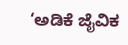‘ಅಡಿಕೆ ಜೈವಿಕ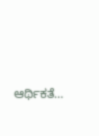ಆರ್ಥಿಕತೆ…